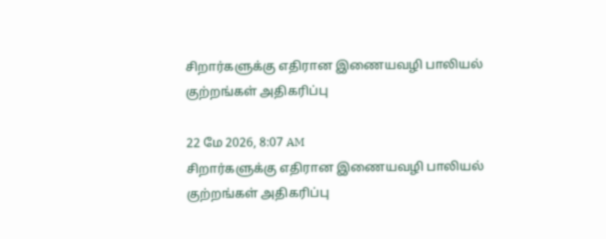சிறார்களுக்கு எதிரான இணையவழி பாலியல் குற்றங்கள் அதிகரிப்பு

22 மே 2026, 8:07 AM
சிறார்களுக்கு எதிரான இணையவழி பாலியல் குற்றங்கள் அதிகரிப்பு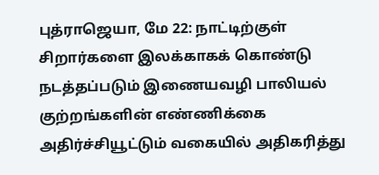புத்ராஜெயா, மே 22: நாட்டிற்குள் சிறார்களை இலக்காகக் கொண்டு நடத்தப்படும் இணையவழி பாலியல் குற்றங்களின் எண்ணிக்கை அதிர்ச்சியூட்டும் வகையில் அதிகரித்து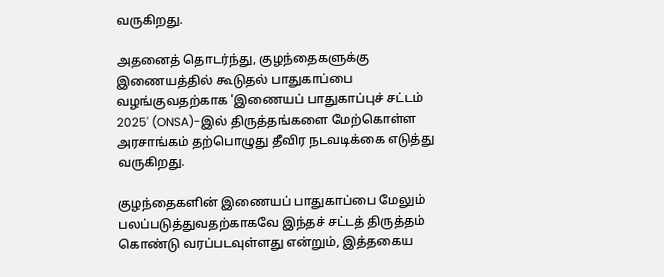வருகிறது.

அதனைத் தொடர்ந்து, குழந்தைகளுக்கு இணையத்தில் கூடுதல் பாதுகாப்பை வழங்குவதற்காக 'இணையப் பாதுகாப்புச் சட்டம் 2025' (ONSA)-இல் திருத்தங்களை மேற்கொள்ள அரசாங்கம் தற்பொழுது தீவிர நடவடிக்கை எடுத்து வருகிறது.

குழந்தைகளின் இணையப் பாதுகாப்பை மேலும் பலப்படுத்துவதற்காகவே இந்தச் சட்டத் திருத்தம் கொண்டு வரப்படவுள்ளது என்றும், இத்தகைய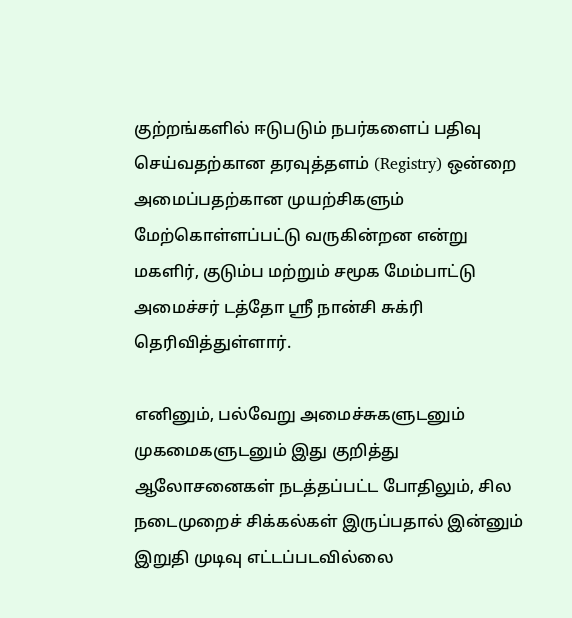குற்றங்களில் ஈடுபடும் நபர்களைப் பதிவு செய்வதற்கான தரவுத்தளம் (Registry) ஒன்றை அமைப்பதற்கான முயற்சிகளும் மேற்கொள்ளப்பட்டு வருகின்றன என்று மகளிர், குடும்ப மற்றும் சமூக மேம்பாட்டு அமைச்சர் டத்தோ ஸ்ரீ நான்சி சுக்ரி தெரிவித்துள்ளார்.

எனினும், பல்வேறு அமைச்சுகளுடனும் முகமைகளுடனும் இது குறித்து ஆலோசனைகள் நடத்தப்பட்ட போதிலும், சில நடைமுறைச் சிக்கல்கள் இருப்பதால் இன்னும் இறுதி முடிவு எட்டப்படவில்லை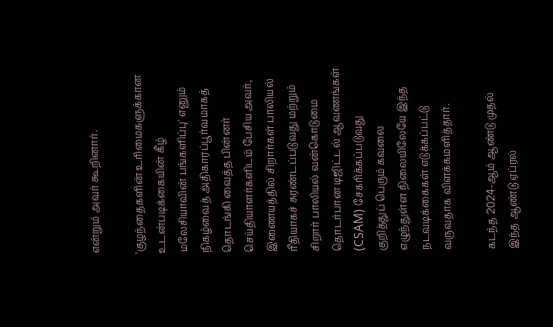என்றும் அவர் கூறினார்.

'குழந்தைகளின் உரிமைகளுக்கான உடன்படிக்கையின் கீழ் மலேசியாவின் பங்களிப்பு' எனும் நிகழ்வைத் அதிகாரப்பூர்வமாகத் தொடங்கி வைத்த பின்னர் செய்தியாளர்களிடம் பேசிய அவர், இணையத்தில் சிறார்கள் பாலியல் ரீதியாகச் சுரண்டப்படுவது மற்றும் சிறார் பாலியல் வன்கொடுமை தொடர்பான டிஜிட்டல் ஆவணங்கள் (CSAM) சேகரிக்கப்படுவது குறித்துப் பெரும் கவலை எழுந்துள்ள நிலையிலேயே இந்த நடவடிக்கைகள் எடுக்கப்பட்டு வருவதாக விளக்கமளித்தார்.

கடந்த 2024-ஆம் ஆண்டு முதல் இந்த ஆண்டு ஏப்ரல்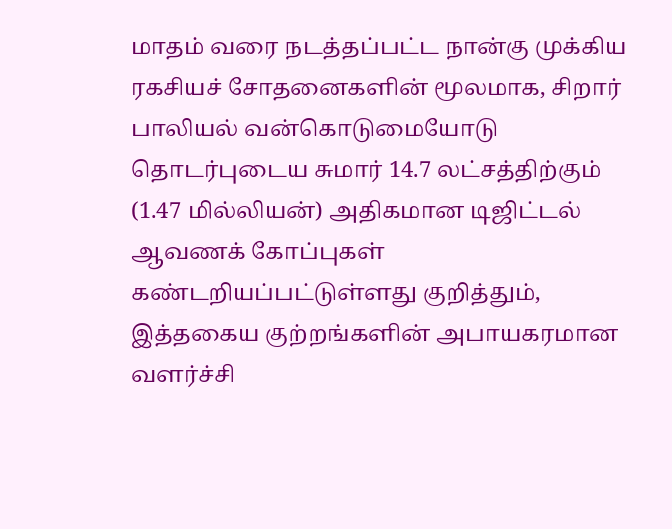மாதம் வரை நடத்தப்பட்ட நான்கு முக்கிய ரகசியச் சோதனைகளின் மூலமாக, சிறார் பாலியல் வன்கொடுமையோடு தொடர்புடைய சுமார் 14.7 லட்சத்திற்கும் (1.47 மில்லியன்) அதிகமான டிஜிட்டல் ஆவணக் கோப்புகள் கண்டறியப்பட்டுள்ளது குறித்தும், இத்தகைய குற்றங்களின் அபாயகரமான வளர்ச்சி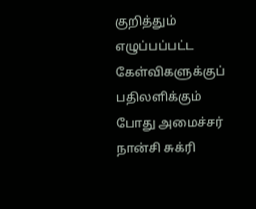குறித்தும் எழுப்பப்பட்ட கேள்விகளுக்குப் பதிலளிக்கும் போது அமைச்சர் நான்சி சுக்ரி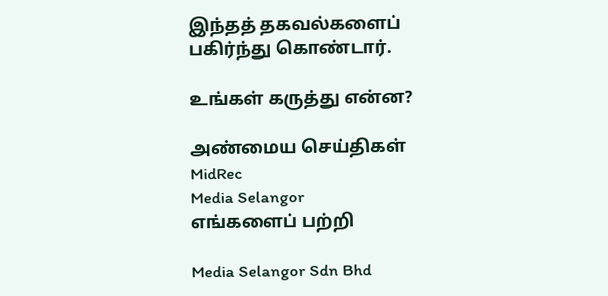இந்தத் தகவல்களைப் பகிர்ந்து கொண்டார்.

உங்கள் கருத்து என்ன?

அண்மைய செய்திகள்
MidRec
Media Selangor
எங்களைப் பற்றி

Media Selangor Sdn Bhd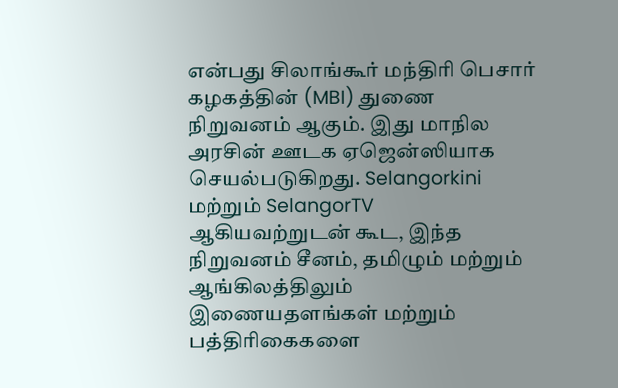என்பது சிலாங்கூர் மந்திரி பெசார் கழகத்தின் (MBI) துணை நிறுவனம் ஆகும். இது மாநில அரசின் ஊடக ஏஜென்ஸியாக செயல்படுகிறது. Selangorkini மற்றும் SelangorTV ஆகியவற்றுடன் கூட, இந்த நிறுவனம் சீனம், தமிழும் மற்றும் ஆங்கிலத்திலும் இணையதளங்கள் மற்றும் பத்திரிகைகளை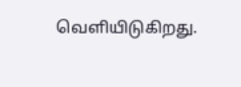வெளியிடுகிறது.